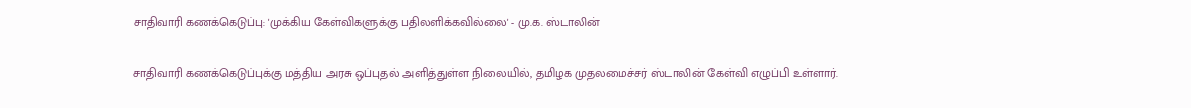சாதிவாரி கணக்கெடுப்பு: 'முக்கிய கேள்விகளுக்கு பதிலளிக்கவில்லை' - மு.க. ஸ்டாலின்

சாதிவாரி கணக்கெடுப்புக்கு மத்திய அரசு ஒப்புதல் அளித்துள்ள நிலையில், தமிழக முதலமைச்சர் ஸ்டாலின் கேள்வி எழுப்பி உள்ளார்.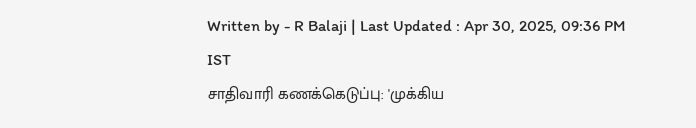Written by - R Balaji | Last Updated : Apr 30, 2025, 09:36 PM IST
சாதிவாரி கணக்கெடுப்பு: 'முக்கிய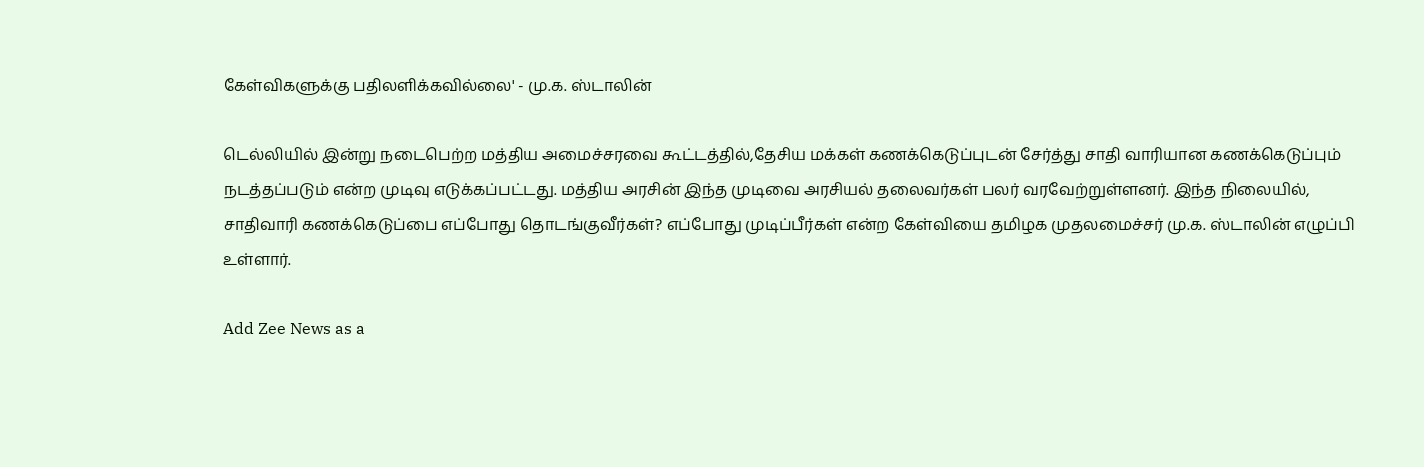கேள்விகளுக்கு பதிலளிக்கவில்லை' - மு.க. ஸ்டாலின்

டெல்லியில் இன்று நடைபெற்ற மத்திய அமைச்சரவை கூட்டத்தில்,தேசிய மக்கள் கணக்கெடுப்புடன் சேர்த்து சாதி வாரியான கணக்கெடுப்பும் நடத்தப்படும் என்ற முடிவு எடுக்கப்பட்டது. மத்திய அரசின் இந்த முடிவை அரசியல் தலைவர்கள் பலர் வரவேற்றுள்ளனர். இந்த நிலையில், சாதிவாரி கணக்கெடுப்பை எப்போது தொடங்குவீர்கள்? எப்போது முடிப்பீர்கள் என்ற கேள்வியை தமிழக முதலமைச்சர் மு.க. ஸ்டாலின் எழுப்பி உள்ளார்.

Add Zee News as a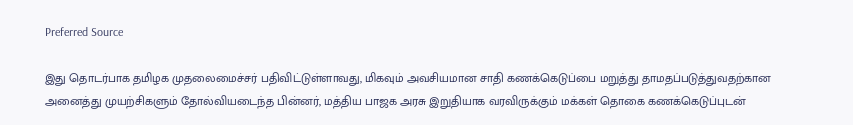Preferred Source

இது தொடர்பாக தமிழக முதலைமைச்சர் பதிவிட்டுள்ளாவது, மிகவும் அவசியமான சாதி கணக்கெடுப்பை மறுத்து தாமதப்படுத்துவதற்கான அனைத்து முயற்சிகளும் தோல்வியடைந்த பின்னர், மத்திய பாஜக அரசு இறுதியாக வரவிருக்கும் மக்கள் தொகை கணக்கெடுப்புடன்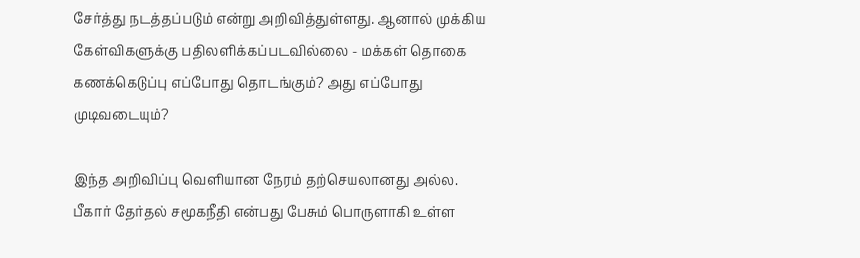சேர்த்து நடத்தப்படும் என்று அறிவித்துள்ளது. ஆனால் முக்கிய கேள்விகளுக்கு பதிலளிக்கப்படவில்லை - மக்கள் தொகை கணக்கெடுப்பு எப்போது தொடங்கும்? அது எப்போது முடிவடையும்?

இந்த அறிவிப்பு வெளியான நேரம் தற்செயலானது அல்ல. பீகார் தேர்தல் சமூகநீதி என்பது பேசும் பொருளாகி உள்ள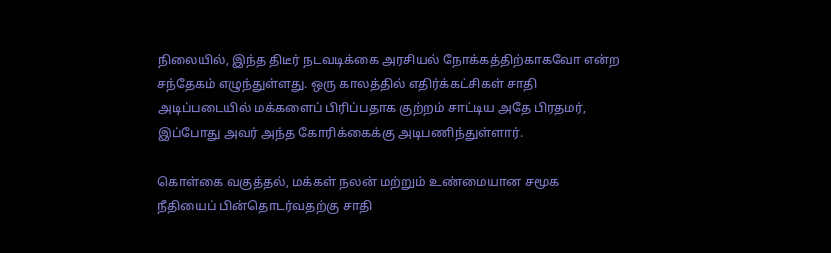நிலையில், இந்த திடீர் நடவடிக்கை அரசியல் நோக்கத்திற்காகவோ என்ற சந்தேகம் எழுந்துள்ளது. ஒரு காலத்தில் எதிர்க்கட்சிகள் சாதி அடிப்படையில் மக்களைப் பிரிப்பதாக குற்றம் சாட்டிய அதே பிரதமர், இப்போது அவர் அந்த கோரிக்கைக்கு அடிபணிந்துள்ளார்.

கொள்கை வகுத்தல், மக்கள் நலன் மற்றும் உண்மையான சமூக நீதியைப் பின்தொடர்வதற்கு சாதி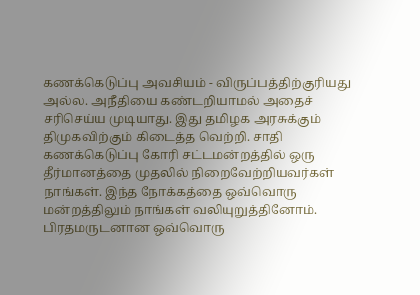கணக்கெடுப்பு அவசியம் - விருப்பத்திற்குரியது அல்ல. அநீதியை கண்டறியாமல் அதைச் சரிசெய்ய முடியாது. இது தமிழக அரசுக்கும் திமுகவிற்கும் கிடைத்த வெற்றி. சாதி கணக்கெடுப்பு கோரி சட்டமன்றத்தில் ஒரு தீர்மானத்தை முதலில் நிறைவேற்றியவர்கள் நாங்கள். இந்த நோக்கத்தை ஒவ்வொரு மன்றத்திலும் நாங்கள் வலியுறுத்தினோம். பிரதமருடனான ஒவ்வொரு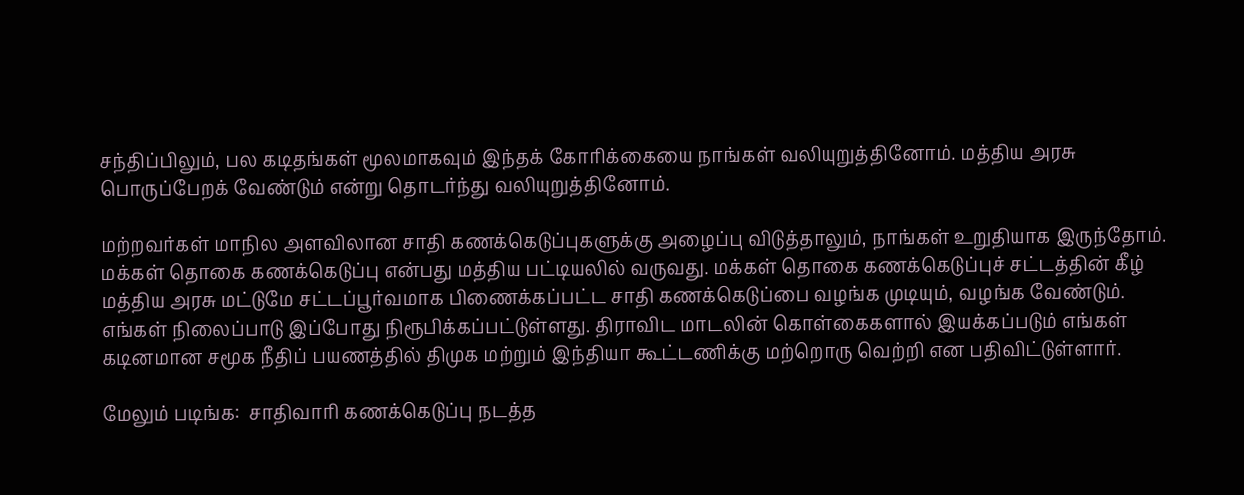சந்திப்பிலும், பல கடிதங்கள் மூலமாகவும் இந்தக் கோரிக்கையை நாங்கள் வலியுறுத்தினோம். மத்திய அரசு பொருப்பேறக் வேண்டும் என்று தொடர்ந்து வலியுறுத்தினோம்.

மற்றவர்கள் மாநில அளவிலான சாதி கணக்கெடுப்புகளுக்கு அழைப்பு விடுத்தாலும், நாங்கள் உறுதியாக இருந்தோம். மக்கள் தொகை கணக்கெடுப்பு என்பது மத்திய பட்டியலில் வருவது. மக்கள் தொகை கணக்கெடுப்புச் சட்டத்தின் கீழ் மத்திய அரசு மட்டுமே சட்டப்பூர்வமாக பிணைக்கப்பட்ட சாதி கணக்கெடுப்பை வழங்க முடியும், வழங்க வேண்டும். எங்கள் நிலைப்பாடு இப்போது நிரூபிக்கப்பட்டுள்ளது. திராவிட மாடலின் கொள்கைகளால் இயக்கப்படும் எங்கள் கடினமான சமூக நீதிப் பயணத்தில் திமுக மற்றும் இந்தியா கூட்டணிக்கு மற்றொரு வெற்றி என பதிவிட்டுள்ளார்.

மேலும் படிங்க:  சாதிவாரி கணக்கெடுப்பு நடத்த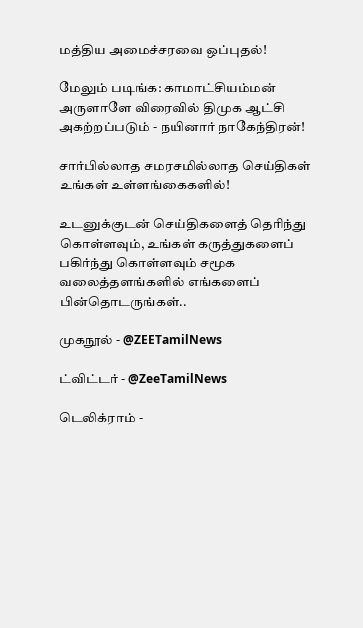மத்திய அமைச்சரவை ஒப்புதல்!

மேலும் படிங்க: காமாட்சியம்மன் அருளாளே விரைவில் திமுக ஆட்சி அகற்றப்படும் - நயினார் நாகேந்திரன்!

சார்பில்லாத சமரசமில்லாத செய்திகள் உங்கள் உள்ளங்கைகளில்!

உடனுக்குடன் செய்திகளைத் தெரிந்து கொள்ளவும், உங்கள் கருத்துகளைப் பகிர்ந்து கொள்ளவும் சமூக வலைத்தளங்களில் எங்களைப் பின்தொடருங்கள்..

முகநூல் - @ZEETamilNews

ட்விட்டர் - @ZeeTamilNews

டெலிக்ராம் -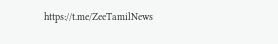https://t.me/ZeeTamilNews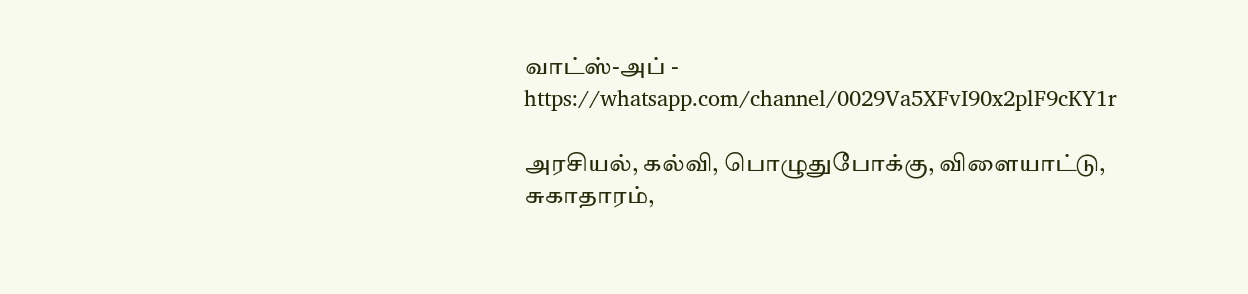வாட்ஸ்-அப் - https://whatsapp.com/channel/0029Va5XFvI90x2plF9cKY1r

அரசியல், கல்வி, பொழுதுபோக்கு, விளையாட்டு, சுகாதாரம்,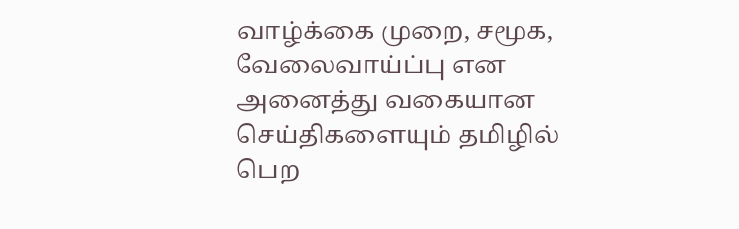வாழ்க்கை முறை, சமூக, வேலைவாய்ப்பு என அனைத்து வகையான செய்திகளையும் தமிழில் பெற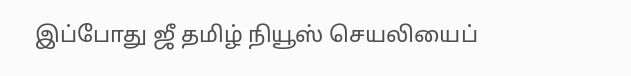இப்போது ஜீ தமிழ் நியூஸ் செயலியைப்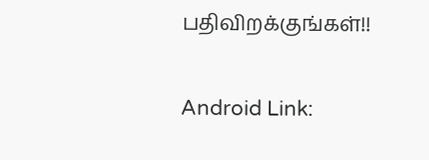பதிவிறக்குங்கள்!!

Android Link: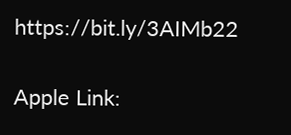https://bit.ly/3AIMb22

Apple Link: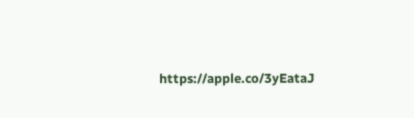https://apple.co/3yEataJ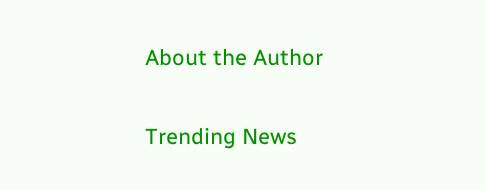About the Author

Trending News